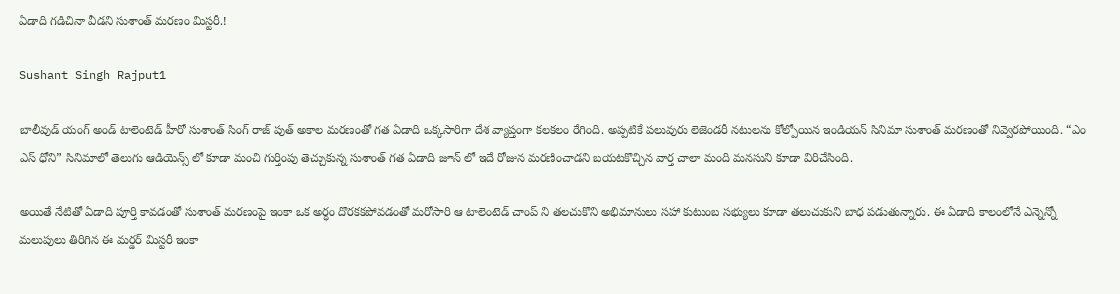ఏడాది గడిచినా వీడని సుశాంత్ మరణం మిస్టరీ.!

Sushant Singh Rajput1

బాలీవుడ్ యంగ్ అండ్ టాలెంటెడ్ హీరో సుశాంత్ సింగ్ రాజ్ పుత్ అకాల మరణంతో గత ఏడాది ఒక్కసారిగా దేశ వ్యాప్తంగా కలకలం రేగింది. అప్పటికే పలువురు లెజెండరీ నటులను కోల్పోయిన ఇండియన్ సినిమా సుశాంత్ మరణంతో నివ్వెరపోయింది. “ఎం ఎస్ ధోని” సినిమాలో తెలుగు ఆడియెన్స్ లో కూడా మంచి గుర్తింపు తెచ్చుకున్న సుశాంత్ గత ఏడాది జూన్ లో ఇదే రోజున మరణించాడని బయటకొచ్చిన వార్త చాలా మంది మనసుని కూడా విరిచేసింది.

అయితే నేటితో ఏడాది పూర్తి కావడంతో సుశాంత్ మరణంపై ఇంకా ఒక అర్ధం దొరకకపోవడంతో మరోసారి ఆ టాలెంటెడ్ చాంప్ ని తలచుకొని అభిమానులు సహా కుటుంబ సభ్యులు కూడా తలుచుకుని బాధ పడుతున్నారు. ఈ ఏడాది కాలంలోనే ఎన్నెన్నో మలుపులు తిరిగిన ఈ మర్డర్ మిస్టరీ ఇంకా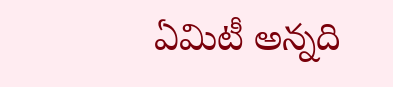ఏమిటీ అన్నది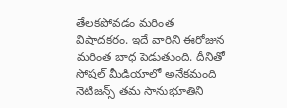తేలకపోవడం మరింత విషాదకరం. ఇదే వారిని ఈరోజున మరింత బాధ పెడుతుంది. దీనితో సోషల్ మీడియాలో అనేకమంది నెటిజన్స్ తమ సానుభూతిని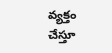వ్యక్తం చేస్తూ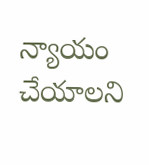న్యాయం చేయాలని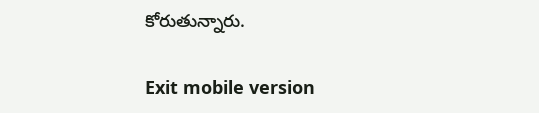కోరుతున్నారు.

Exit mobile version